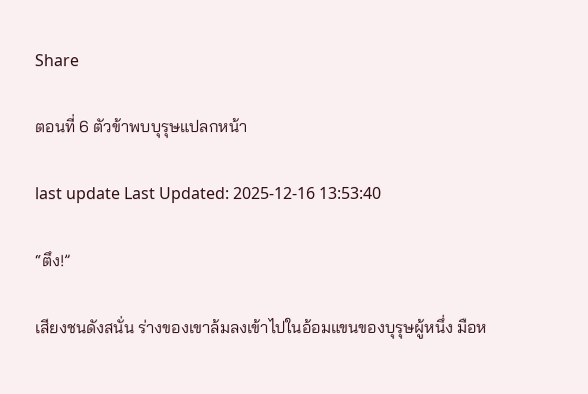Share

ตอนที่ 6 ตัวข้าพบบุรุษแปลกหน้า

last update Last Updated: 2025-12-16 13:53:40

“ตึง!”

เสียงชนดังสนั่น ร่างของเขาล้มลงเข้าไปในอ้อมแขนของบุรุษผู้หนึ่ง มือห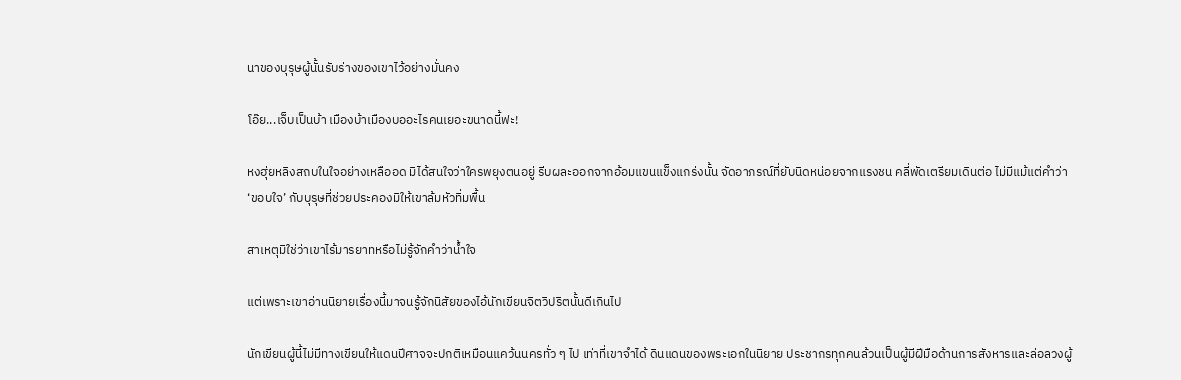นาของบุรุษผู้นั้นรับร่างของเขาไว้อย่างมั่นคง

โอ๊ย...เจ็บเป็นบ้า เมืองบ้าเมืองบออะไรคนเยอะขนาดนี้ฟะ!

หงฮุ่ยหลิงสถบในใจอย่างเหลืออด มิได้สนใจว่าใครพยุงตนอยู่ รีบผละออกจากอ้อมแขนแข็งแกร่งนั้น จัดอาภรณ์ที่ยับนิดหน่อยจากแรงชน คลี่พัดเตรียมเดินต่อ ไม่มีแม้แต่คำว่า ‘ขอบใจ’ กับบุรุษที่ช่วยประคองมิให้เขาล้มหัวทิ่มพื้น

สาเหตุมิใช่ว่าเขาไร้มารยาทหรือไม่รู้จักคำว่าน้ำใจ

แต่เพราะเขาอ่านนิยายเรื่องนี้มาจนรู้จักนิสัยของไอ้นักเขียนจิตวิปริตนั้นดีเกินไป

นักเขียนผู้นี้ไม่มีทางเขียนให้แดนปีศาจจะปกติเหมือนแคว้นนครทั่ว ๆ ไป เท่าที่เขาจำได้ ดินแดนของพระเอกในนิยาย ประชากรทุกคนล้วนเป็นผู้มีฝีมือด้านการสังหารและล่อลวงผู้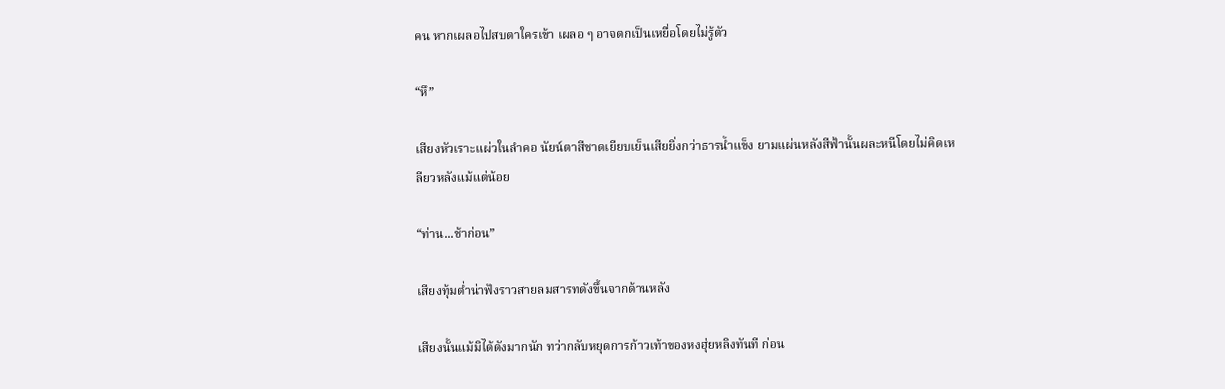คน หากเผลอไปสบตาใครเข้า เผลอ ๆ อาจตกเป็นเหยื่อโดยไม่รู้ตัว

“หึ”

เสียงหัวเราะแผ่วในลำคอ นัยน์ตาสีชาดเยียบเย็นเสียยิ่งกว่าธารน้ำแข็ง ยามแผ่นหลังสีฟ้านั้นผละหนีโดยไม่คิดเหลียวหลังแม้แต่น้อย

“ท่าน...ช้าก่อน”

เสียงทุ้มต่ำน่าฟังราวสายลมสารทดังขึ้นจากด้านหลัง

เสียงนั้นแม้มิได้ดังมากนัก ทว่ากลับหยุดการก้าวเท้าของหงฮุ่ยหลิงทันที ก่อน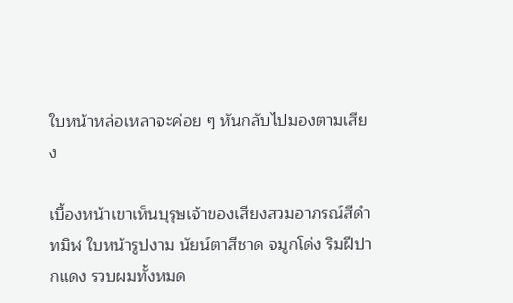ใบหน้าหล่อเหลาจะค่อย ๆ หันกลับไปมองตามเสียง

เบื้องหน้าเขาเห็นบุรุษเจ้าของเสียงสวมอาภรณ์สีดำทมิฬ ใบหน้ารูปงาม นัยน์ตาสีชาด จมูกโด่ง ริมฝีปากแดง รวบผมทั้งหมด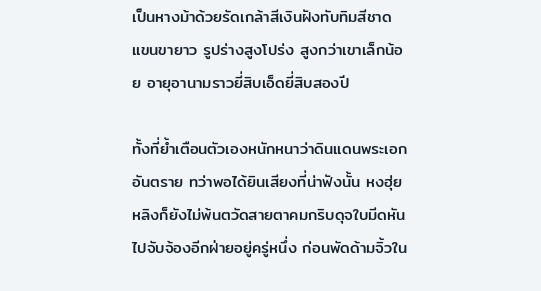เป็นหางม้าด้วยรัดเกล้าสีเงินฝังทับทิมสีชาด แขนขายาว รูปร่างสูงโปร่ง สูงกว่าเขาเล็กน้อย อายุอานามราวยี่สิบเอ็ดยี่สิบสองปี

ทั้งที่ย้ำเตือนตัวเองหนักหนาว่าดินแดนพระเอกอันตราย ทว่าพอได้ยินเสียงที่น่าฟังนั้น หงฮุ่ยหลิงก็ยังไม่พ้นตวัดสายตาคมกริบดุจใบมีดหันไปจับจ้องอีกฝ่ายอยู่ครู่หนึ่ง ก่อนพัดด้ามจิ้วใน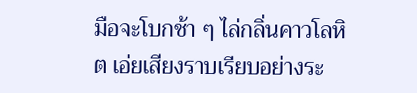มือจะโบกช้า ๆ ไล่กลิ่นคาวโลหิต เอ่ยเสียงราบเรียบอย่างระ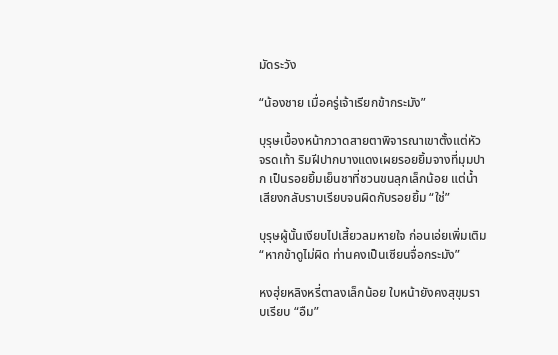มัดระวัง

“น้องชาย เมื่อครู่เจ้าเรียกข้ากระมัง”

บุรุษเบื้องหน้ากวาดสายตาพิจารณาเขาตั้งแต่หัวจรดเท้า ริมฝีปากบางแดงเผยรอยยิ้มจางที่มุมปาก เป็นรอยยิ้มเย็นชาที่ชวนขนลุกเล็กน้อย แต่น้ำเสียงกลับราบเรียบจนผิดกับรอยยิ้ม “ใช่”

บุรุษผู้นั้นเงียบไปเสี้ยวลมหายใจ ก่อนเอ่ยเพิ่มเติม “หากข้าดูไม่ผิด ท่านคงเป็นเซียนจื่อกระมัง”

หงฮุ่ยหลิงหรี่ตาลงเล็กน้อย ใบหน้ายังคงสุขุมราบเรียบ “อืม”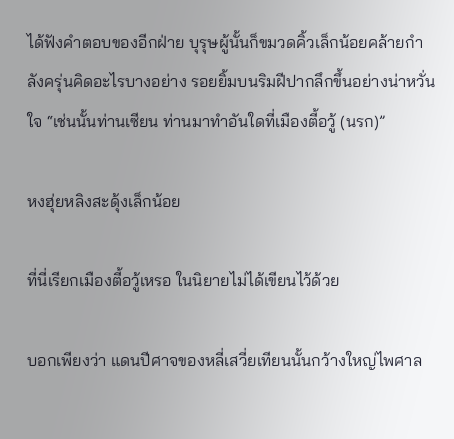ได้ฟังคำตอบของอีกฝ่าย บุรุษผู้นั้นก็ขมวดคิ้วเล็กน้อยคล้ายกำลังครุ่นคิดอะไรบางอย่าง รอยยิ้มบนริมฝีปากลึกขึ้นอย่างน่าหวั่นใจ “เช่นนั้นท่านเซียน ท่านมาทำอันใดที่เมืองตี้อวู้ (นรก)”

หงฮุ่ยหลิงสะดุ้งเล็กน้อย

ที่นี่เรียกเมืองตี้อวู้เหรอ ในนิยายไม่ได้เขียนไว้ด้วย

บอกเพียงว่า แดนปีศาจของหลี่เสวี่ยเทียนนั้นกว้างใหญ่ไพศาล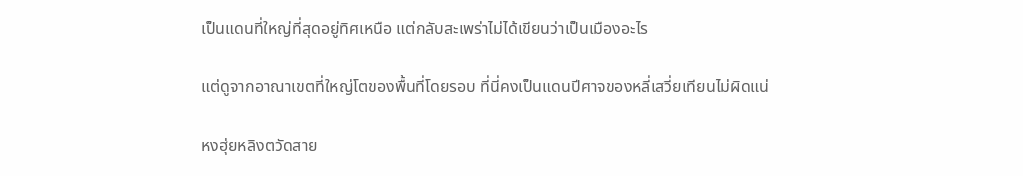เป็นแดนที่ใหญ่ที่สุดอยู่ทิศเหนือ แต่กลับสะเพร่าไม่ได้เขียนว่าเป็นเมืองอะไร

แต่ดูจากอาณาเขตที่ใหญ่โตของพื้นที่โดยรอบ ที่นี่คงเป็นแดนปีศาจของหลี่เสวี่ยเทียนไม่ผิดแน่

หงฮุ่ยหลิงตวัดสาย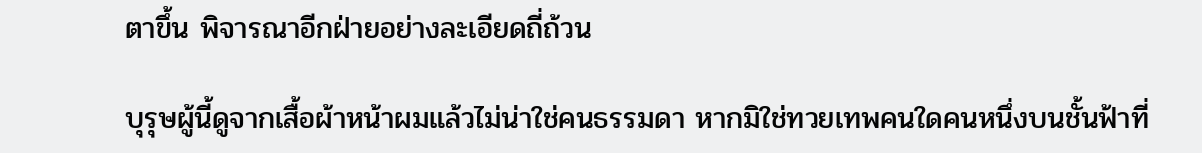ตาขึ้น พิจารณาอีกฝ่ายอย่างละเอียดถี่ถ้วน

บุรุษผู้นี้ดูจากเสื้อผ้าหน้าผมแล้วไม่น่าใช่คนธรรมดา หากมิใช่ทวยเทพคนใดคนหนึ่งบนชั้นฟ้าที่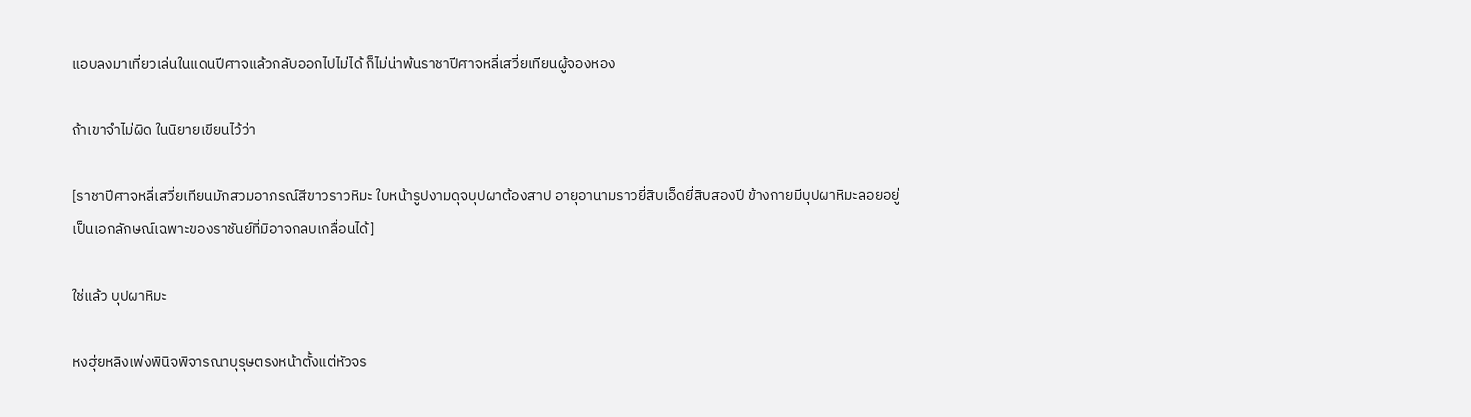แอบลงมาเที่ยวเล่นในแดนปีศาจแล้วกลับออกไปไม่ได้ ก็ไม่น่าพ้นราชาปีศาจหลี่เสวี่ยเทียนผู้จองหอง

ถ้าเขาจำไม่ผิด ในนิยายเขียนไว้ว่า

[ราชาปีศาจหลี่เสวี่ยเทียนมักสวมอาภรณ์สีขาวราวหิมะ ใบหน้ารูปงามดุจบุปผาต้องสาป อายุอานามราวยี่สิบเอ็ดยี่สิบสองปี ข้างกายมีบุปผาหิมะลอยอยู่ เป็นเอกลักษณ์เฉพาะของราชันย์ที่มิอาจกลบเกลื่อนได้]

ใช่แล้ว บุปผาหิมะ

หงฮุ่ยหลิงเพ่งพินิจพิจารณาบุรุษตรงหน้าตั้งแต่หัวจร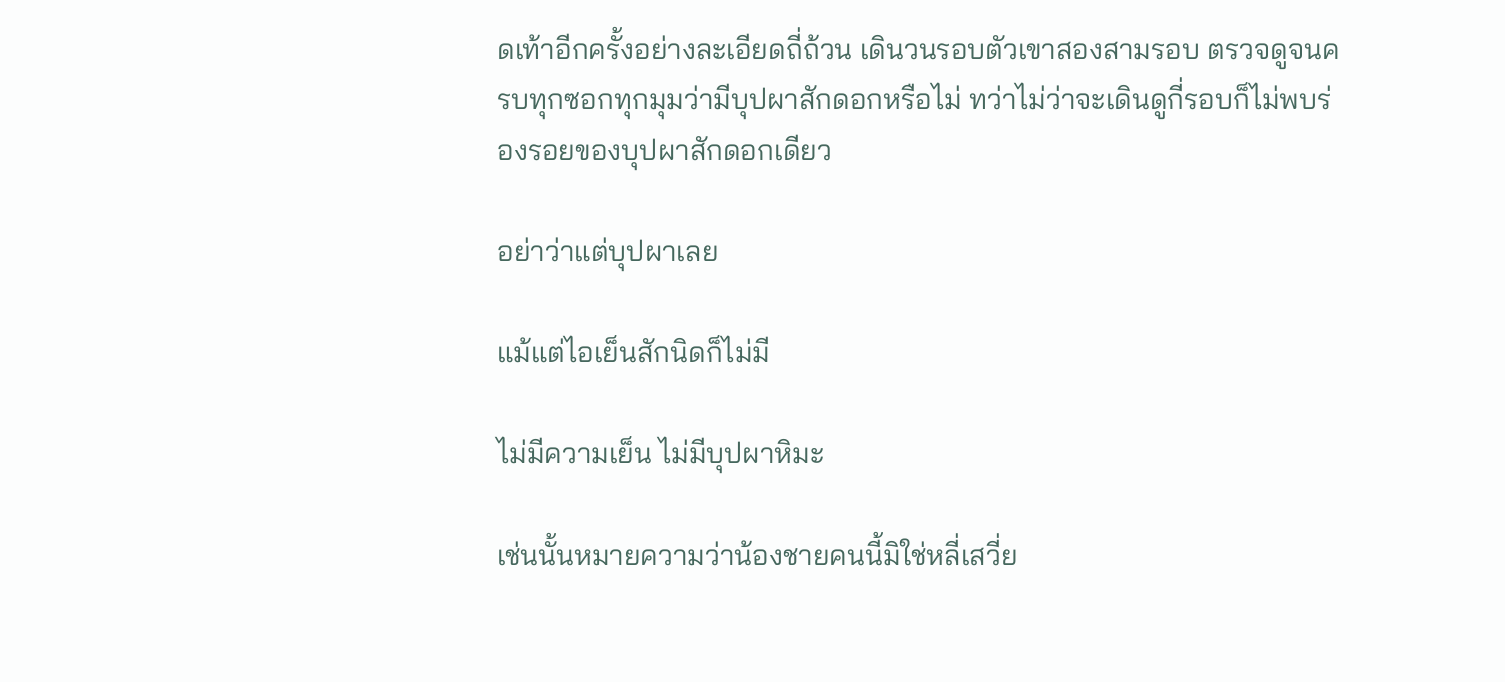ดเท้าอีกครั้งอย่างละเอียดถี่ถ้วน เดินวนรอบตัวเขาสองสามรอบ ตรวจดูจนครบทุกซอกทุกมุมว่ามีบุปผาสักดอกหรือไม่ ทว่าไม่ว่าจะเดินดูกี่รอบก็ไม่พบร่องรอยของบุปผาสักดอกเดียว

อย่าว่าแต่บุปผาเลย

แม้แต่ไอเย็นสักนิดก็ไม่มี

ไม่มีความเย็น ไม่มีบุปผาหิมะ

เช่นนั้นหมายความว่าน้องชายคนนี้มิใช่หลี่เสวี่ย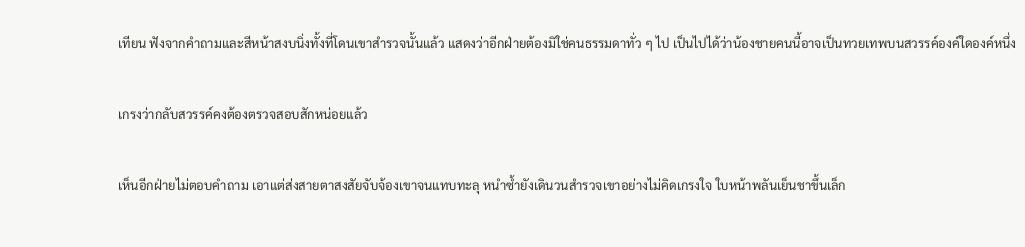เทียน ฟังจากคำถามและสีหน้าสงบนิ่งทั้งที่โดนเขาสำรวจนั้นแล้ว แสดงว่าอีกฝ่ายต้องมิใช่คนธรรมดาทั่ว ๆ ไป เป็นไปได้ว่าน้องชายคนนี้อาจเป็นทวยเทพบนสวรรค์องค์ใดองค์หนึ่ง

เกรงว่ากลับสวรรค์คงต้องตรวจสอบสักหน่อยแล้ว

เห็นอีกฝ่ายไม่ตอบคำถาม เอาแต่ส่งสายตาสงสัยจับจ้องเขาจนแทบทะลุ หนำซ้ำยังเดินวนสำรวจเขาอย่างไม่คิดเกรงใจ ใบหน้าพลันเย็นชาขึ้นเล็ก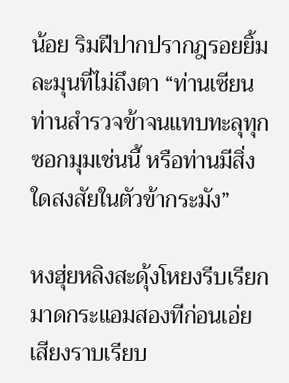น้อย ริมฝีปากปรากฎรอยยิ้มละมุนที่ไม่ถึงตา “ท่านเซียน ท่านสำรวจข้าจนแทบทะลุทุกซอกมุมเช่นนี้ หรือท่านมีสิ่งใดสงสัยในตัวข้ากระมัง”

หงฮุ่ยหลิงสะดุ้งโหยงรีบเรียกมาดกระแอมสองทีก่อนเอ่ยเสียงราบเรียบ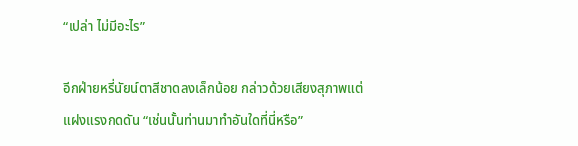“เปล่า ไม่มีอะไร”

อีกฝ่ายหรี่นัยน์ตาสีชาดลงเล็กน้อย กล่าวด้วยเสียงสุภาพแต่แฝงแรงกดดัน “เช่นนั้นท่านมาทำอันใดที่นี่หรือ”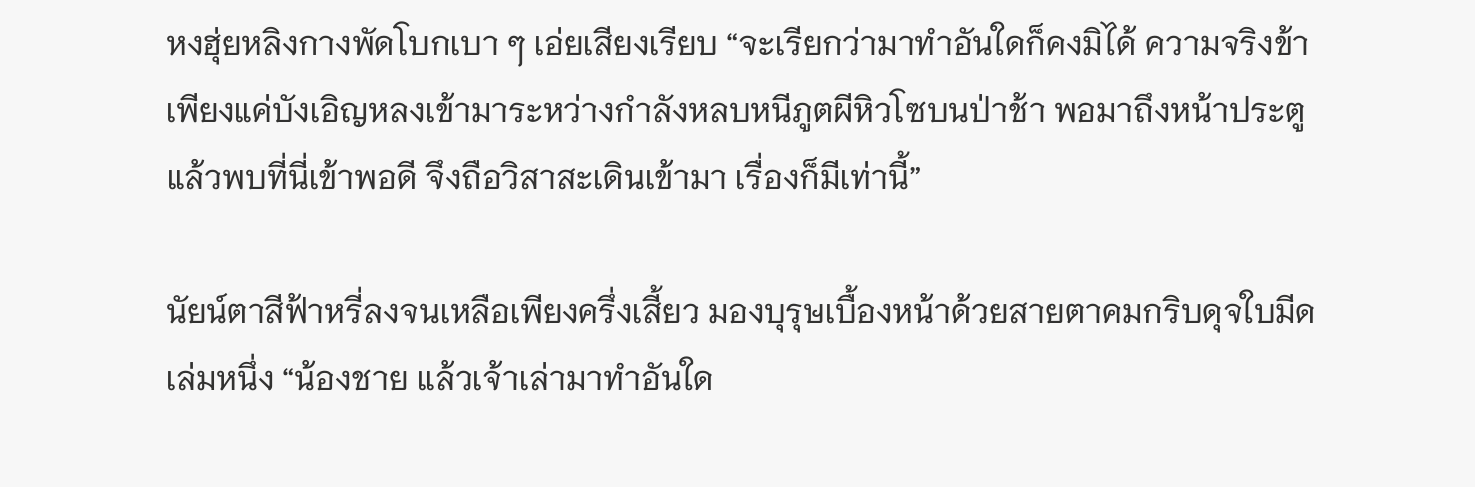หงฮุ่ยหลิงกางพัดโบกเบา ๆ เอ่ยเสียงเรียบ “จะเรียกว่ามาทำอันใดก็คงมิได้ ความจริงข้าเพียงแค่บังเอิญหลงเข้ามาระหว่างกำลังหลบหนีภูตผีหิวโซบนป่าช้า พอมาถึงหน้าประตูแล้วพบที่นี่เข้าพอดี จึงถือวิสาสะเดินเข้ามา เรื่องก็มีเท่านี้”

นัยน์ตาสีฟ้าหรี่ลงจนเหลือเพียงครึ่งเสี้ยว มองบุรุษเบื้องหน้าด้วยสายตาคมกริบดุจใบมีดเล่มหนึ่ง “น้องชาย แล้วเจ้าเล่ามาทำอันใด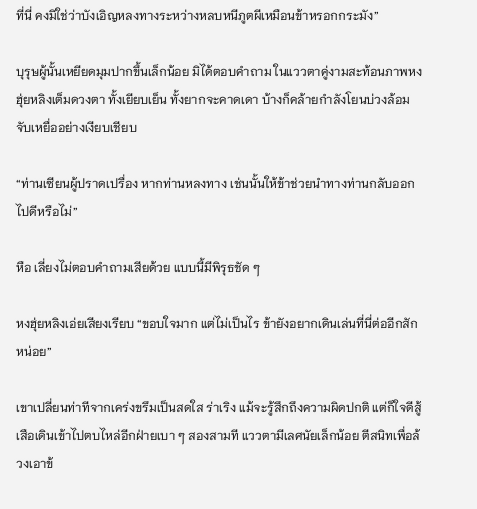ที่นี่ คงมิใช่ว่าบังเอิญหลงทางระหว่างหลบหนีภูตผีเหมือนข้าหรอกกระมัง”

บุรุษผู้นั้นเหยียดมุมปากขึ้นเล็กน้อย มิได้ตอบคำถาม ในแววตาคู่งามสะท้อนภาพหงฮุ่ยหลิงเต็มดวงตา ทั้งเยียบเย็น ทั้งยากจะคาดเดา บ้างก็คล้ายกำลังโยนบ่วงล้อมจับเหยื่ออย่างเงียบเชียบ

“ท่านเซียนผู้ปราดเปรื่อง หากท่านหลงทาง เช่นนั้นให้ข้าช่วยนำทางท่านกลับออกไปดีหรือไม่”

หือ เลี่ยงไม่ตอบคำถามเสียด้วย แบบนี้มีพิรุธชัด ๆ

หงฮุ่ยหลิงเอ่ยเสียงเรียบ “ขอบใจมาก แต่ไม่เป็นไร ข้ายังอยากเดินเล่นที่นี่ต่ออีกสักหน่อย”

เขาเปลี่ยนท่าทีจากเคร่งขรึมเป็นสดใส ร่าเริง แม้จะรู้สึกถึงความผิดปกติ แต่ก็ใจดีสู้เสือเดินเข้าไปตบไหล่อีกฝ่ายเบา ๆ สองสามที แววตามีเลศนัยเล็กน้อย ตีสนิทเพื่อล้วงเอาข้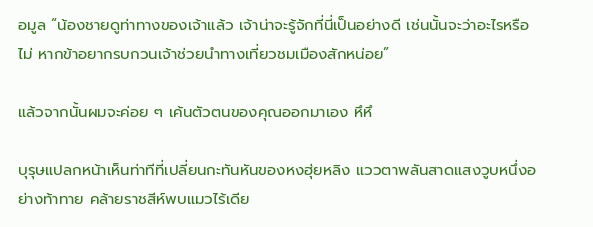อมูล “น้องชายดูท่าทางของเจ้าแล้ว เจ้าน่าจะรู้จักที่นี่เป็นอย่างดี เช่นนั้นจะว่าอะไรหรือไม่ หากข้าอยากรบกวนเจ้าช่วยนำทางเที่ยวชมเมืองสักหน่อย”

แล้วจากนั้นผมจะค่อย ๆ เค้นตัวตนของคุณออกมาเอง หึหึ

บุรุษแปลกหน้าเห็นท่าทีที่เปลี่ยนกะทันหันของหงฮุ่ยหลิง แววตาพลันสาดแสงวูบหนึ่งอย่างท้าทาย คล้ายราชสีห์พบแมวไร้เดีย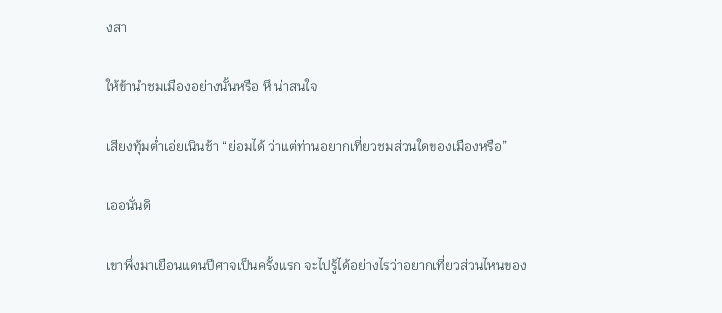งสา

ให้ข้านำชมเมืองอย่างนั้นหรือ หึ น่าสนใจ

เสียงทุ้มต่ำเอ่ยเนินช้า “ย่อมได้ ว่าแต่ท่านอยากเที่ยวชมส่วนใดของเมืองหรือ”

เออนั่นดิ

เขาพึ่งมาเยือนแดนปีศาจเป็นครั้งแรก จะไปรู้ได้อย่างไรว่าอยากเที่ยวส่วนไหนของ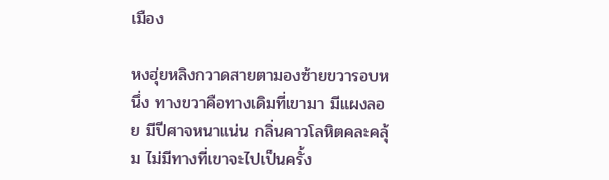เมือง

หงฮุ่ยหลิงกวาดสายตามองซ้ายขวารอบหนึ่ง ทางขวาคือทางเดิมที่เขามา มีแผงลอย มีปีศาจหนาแน่น กลิ่นคาวโลหิตคละคลุ้ม ไม่มีทางที่เขาจะไปเป็นครั้ง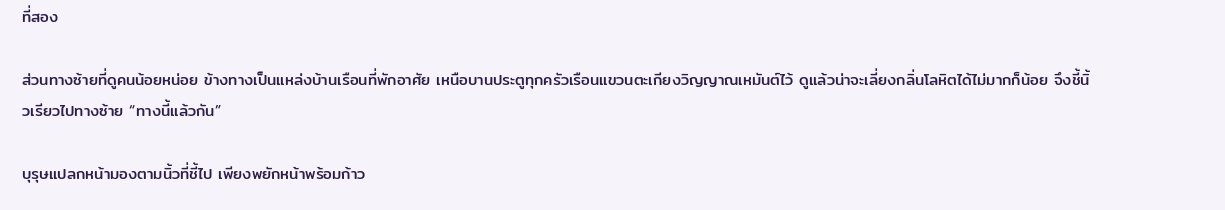ที่สอง

ส่วนทางซ้ายที่ดูคนน้อยหน่อย ข้างทางเป็นแหล่งบ้านเรือนที่พักอาศัย เหนือบานประตูทุกครัวเรือนแขวนตะเกียงวิญญาณเหมันต์ไว้ ดูแล้วน่าจะเลี่ยงกลิ่นโลหิตได้ไม่มากก็น้อย จึงชี้นิ้วเรียวไปทางซ้าย “ทางนี้แล้วกัน”

บุรุษแปลกหน้ามองตามนิ้วที่ชี้ไป เพียงพยักหน้าพร้อมก้าว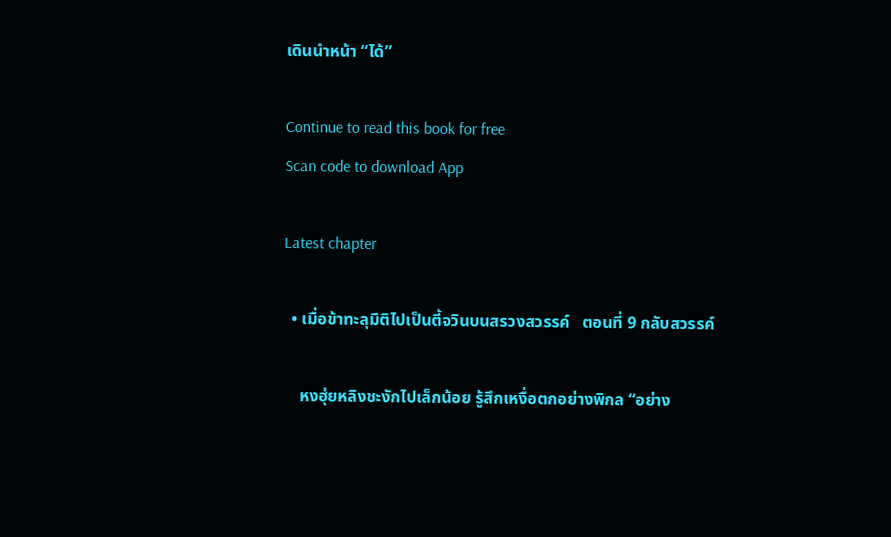เดินนำหน้า “ได้”

Continue to read this book for free
Scan code to download App

Latest chapter

  • เมื่อข้าทะลุมิติไปเป็นตี้จวินบนสรวงสวรรค์   ตอนที่ 9 กลับสวรรค์

    หงฮุ่ยหลิงชะงักไปเล็กน้อย รู้สึกเหงื่อตกอย่างพิกล “อย่าง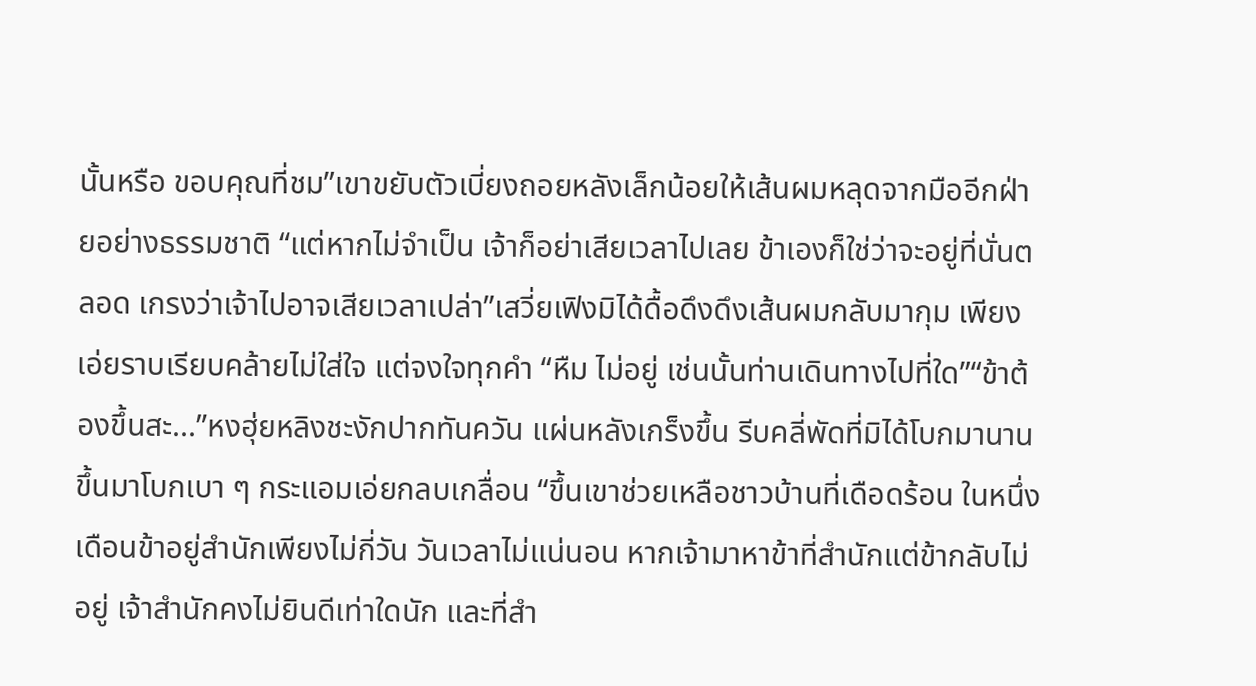นั้นหรือ ขอบคุณที่ชม”เขาขยับตัวเบี่ยงถอยหลังเล็กน้อยให้เส้นผมหลุดจากมืออีกฝ่ายอย่างธรรมชาติ “แต่หากไม่จำเป็น เจ้าก็อย่าเสียเวลาไปเลย ข้าเองก็ใช่ว่าจะอยู่ที่นั่นตลอด เกรงว่าเจ้าไปอาจเสียเวลาเปล่า”เสวี่ยเฟิงมิได้ดื้อดึงดึงเส้นผมกลับมากุม เพียงเอ่ยราบเรียบคล้ายไม่ใส่ใจ แต่จงใจทุกคำ “หืม ไม่อยู่ เช่นนั้นท่านเดินทางไปที่ใด”“ข้าต้องขึ้นสะ...”หงฮุ่ยหลิงชะงักปากทันควัน แผ่นหลังเกร็งขึ้น รีบคลี่พัดที่มิได้โบกมานานขึ้นมาโบกเบา ๆ กระแอมเอ่ยกลบเกลื่อน “ขึ้นเขาช่วยเหลือชาวบ้านที่เดือดร้อน ในหนึ่งเดือนข้าอยู่สำนักเพียงไม่กี่วัน วันเวลาไม่แน่นอน หากเจ้ามาหาข้าที่สำนักแต่ข้ากลับไม่อยู่ เจ้าสำนักคงไม่ยินดีเท่าใดนัก และที่สำ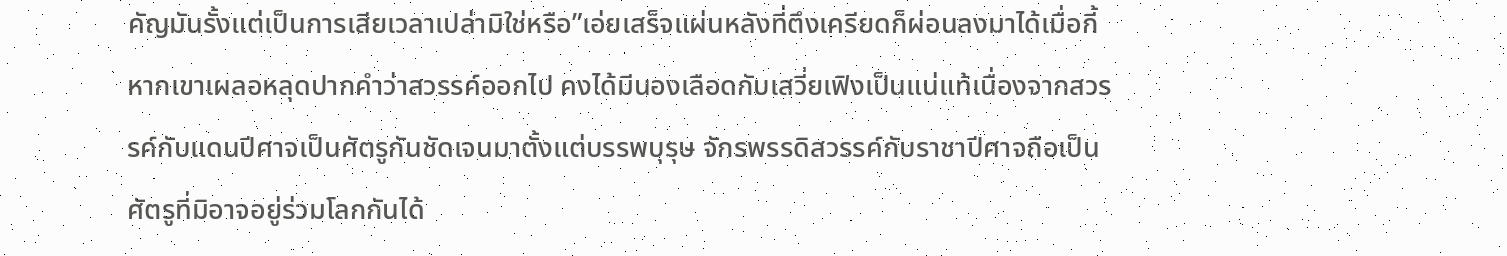คัญมันรั้งแต่เป็นการเสียเวลาเปล่ามิใช่หรือ”เอ่ยเสร็จแผ่นหลังที่ตึงเครียดก็ผ่อนลงมาได้เมื่อกี้หากเขาเผลอหลุดปากคำว่าสวรรค์ออกไป คงได้มีนองเลือดกับเสวี่ยเฟิงเป็นแน่แท้เนื่องจากสวรรค์กับแดนปีศาจเป็นศัตรูกันชัดเจนมาตั้งแต่บรรพบุรุษ จักรพรรดิสวรรค์กับราชาปีศาจถือเป็นศัตรูที่มิอาจอยู่ร่วมโลกกันได้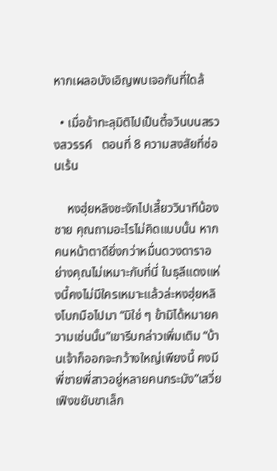หากเผลอบังเอิญพบเจอกันที่ใดล้

  • เมื่อข้าทะลุมิติไปเป็นตี้จวินบนสรวงสวรรค์   ตอนที่ 8 ความสงสัยที่ซ่อนเร้น

    หงฮุ่ยหลิงชะงักไปเสี้ยววินาทีน้องชาย คุณถามอะไรไม่คิดแบบนั้น หากคนหน้าตาดียิ่งกว่าหมื่นดวงดาราอย่างคุณไม่เหมาะกับที่นี่ ในธุลีแดงแห่งนี้คงไม่มีใครเหมาะแล้วล่ะหงฮุ่ยหลิงโบกมือไปมา “มิใช่ ๆ ข้ามิได้หมายความเช่นนั้น”เขารีบกล่าวเพิ่มเติม “บ้านเจ้าก็ออกจะกว้างใหญ่เพียงนี้ คงมีพี่ชายพี่สาวอยู่หลายคนกระมัง”เสวี่ยเฟิงขยับขาเล็ก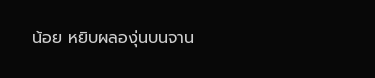น้อย หยิบผลองุ่นบนจาน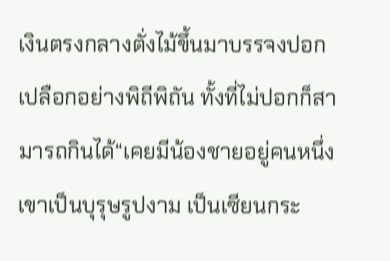เงินตรงกลางตั่งไม้ขึ้นมาบรรจงปอกเปลือกอย่างพิถีพิถัน ทั้งที่ไม่ปอกก็สามารถกินได้“เคยมีน้องชายอยู่คนหนึ่ง เขาเป็นบุรุษรูปงาม เป็นเซียนกระ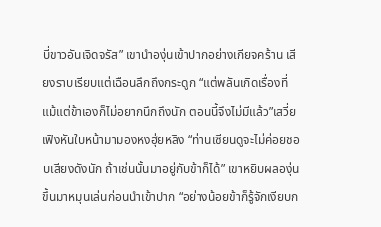บี่ขาวอันเจิดจรัส” เขานำองุ่นเข้าปากอย่างเกียจคร้าน เสียงราบเรียบแต่เฉือนลึกถึงกระดูก “แต่พลันเกิดเรื่องที่แม้แต่ข้าเองก็ไม่อยากนึกถึงนัก ตอนนี้จึงไม่มีแล้ว”เสวี่ยเฟิงหันใบหน้ามามองหงฮุ่ยหลิง “ท่านเซียนดูจะไม่ค่อยชอบเสียงดังนัก ถ้าเช่นนั้นมาอยู่กับข้าก็ได้” เขาหยิบผลองุ่นขึ้นมาหมุนเล่นก่อนนำเข้าปาก “อย่างน้อยข้าก็รู้จักเงียบก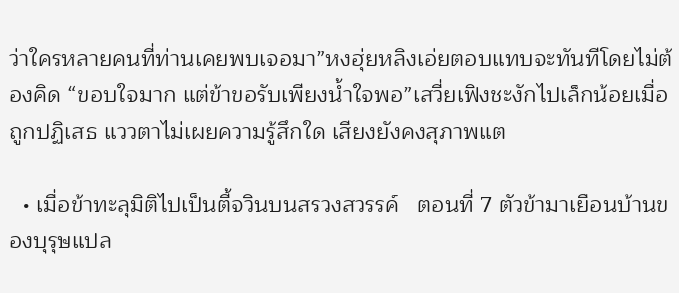ว่าใครหลายคนที่ท่านเคยพบเจอมา”หงฮุ่ยหลิงเอ่ยตอบแทบจะทันทีโดยไม่ต้องคิด “ขอบใจมาก แต่ข้าขอรับเพียงน้ำใจพอ”เสวี่ยเฟิงชะงักไปเล็กน้อยเมื่อถูกปฏิเสธ แววตาไม่เผยความรู้สึกใด เสียงยังคงสุภาพแต

  • เมื่อข้าทะลุมิติไปเป็นตี้จวินบนสรวงสวรรค์   ตอนที่ 7 ตัวข้ามาเยือนบ้านของบุรุษแปล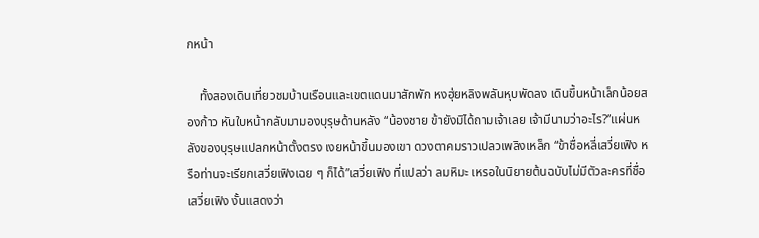กหน้า

    ทั้งสองเดินเที่ยวชมบ้านเรือนและเขตแดนมาสักพัก หงฮุ่ยหลิงพลันหุบพัดลง เดินขึ้นหน้าเล็กน้อยสองก้าว หันใบหน้ากลับมามองบุรุษด้านหลัง “น้องชาย ข้ายังมิได้ถามเจ้าเลย เจ้ามีนามว่าอะไร?”แผ่นหลังของบุรุษแปลกหน้าตั้งตรง เงยหน้าขึ้นมองเขา ดวงตาคมราวเปลวเพลิงเหล็ก “ข้าชื่อหลี่เสวี่ยเฟิง หรือท่านจะเรียกเสวี่ยเฟิงเฉย ๆ ก็ได้”เสวี่ยเฟิง ที่แปลว่า ลมหิมะ เหรอในนิยายต้นฉบับไม่มีตัวละครที่ชื่อเสวี่ยเฟิง งั้นแสดงว่า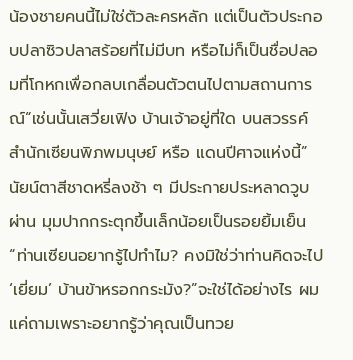น้องชายคนนี้ไม่ใช่ตัวละครหลัก แต่เป็นตัวประกอบปลาซิวปลาสร้อยที่ไม่มีบท หรือไม่ก็เป็นชื่อปลอมที่โกหกเพื่อกลบเกลื่อนตัวตนไปตามสถานการณ์“เช่นนั้นเสวี่ยเฟิง บ้านเจ้าอยู่ที่ใด บนสวรรค์ สำนักเซียนพิภพมนุษย์ หรือ แดนปีศาจแห่งนี้”นัยน์ตาสีชาดหรี่ลงช้า ๆ มีประกายประหลาดวูบผ่าน มุมปากกระตุกขึ้นเล็กน้อยเป็นรอยยิ้มเย็น “ท่านเซียนอยากรู้ไปทำไม? คงมิใช่ว่าท่านคิดจะไป ‘เยี่ยม’ บ้านข้าหรอกกระมัง?”จะใช่ได้อย่างไร ผมแค่ถามเพราะอยากรู้ว่าคุณเป็นทวย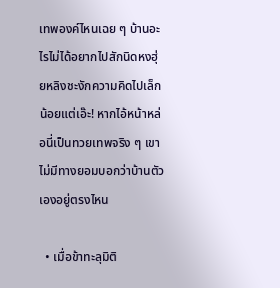เทพองค์ไหนเฉย ๆ บ้านอะไรไม่ได้อยากไปสักนิดหงฮุ่ยหลิงชะงักความคิดไปเล็กน้อยแต่เอ๊ะ! หากไอ้หน้าหล่อนี่เป็นทวยเทพจริง ๆ เขาไม่มีทางยอมบอกว่าบ้านตัวเองอยู่ตรงไหน

  • เมื่อข้าทะลุมิติ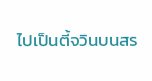ไปเป็นตี้จวินบนสร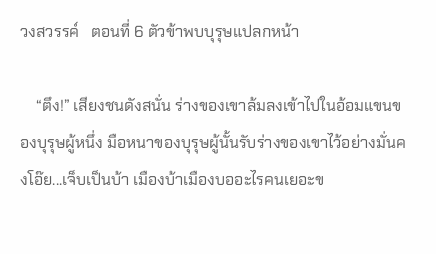วงสวรรค์   ตอนที่ 6 ตัวข้าพบบุรุษแปลกหน้า

    “ตึง!” เสียงชนดังสนั่น ร่างของเขาล้มลงเข้าไปในอ้อมแขนของบุรุษผู้หนึ่ง มือหนาของบุรุษผู้นั้นรับร่างของเขาไว้อย่างมั่นคงโอ๊ย...เจ็บเป็นบ้า เมืองบ้าเมืองบออะไรคนเยอะข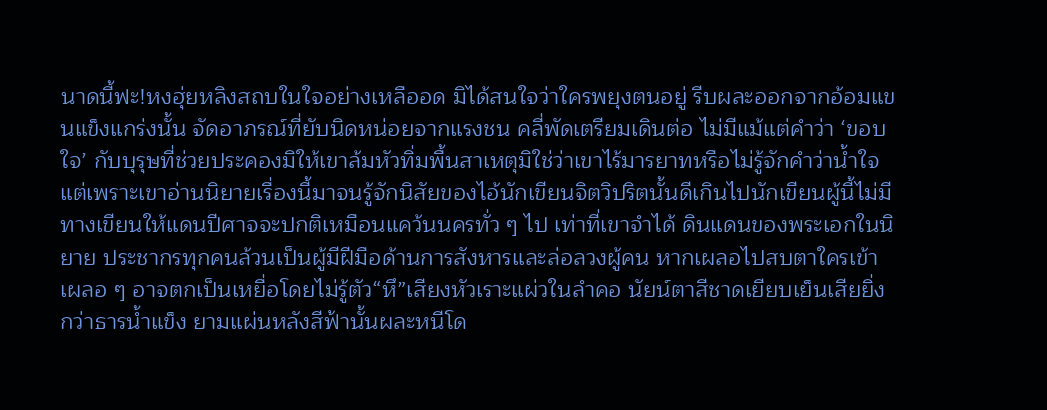นาดนี้ฟะ!หงฮุ่ยหลิงสถบในใจอย่างเหลืออด มิได้สนใจว่าใครพยุงตนอยู่ รีบผละออกจากอ้อมแขนแข็งแกร่งนั้น จัดอาภรณ์ที่ยับนิดหน่อยจากแรงชน คลี่พัดเตรียมเดินต่อ ไม่มีแม้แต่คำว่า ‘ขอบใจ’ กับบุรุษที่ช่วยประคองมิให้เขาล้มหัวทิ่มพื้นสาเหตุมิใช่ว่าเขาไร้มารยาทหรือไม่รู้จักคำว่าน้ำใจแต่เพราะเขาอ่านนิยายเรื่องนี้มาจนรู้จักนิสัยของไอ้นักเขียนจิตวิปริตนั้นดีเกินไปนักเขียนผู้นี้ไม่มีทางเขียนให้แดนปีศาจจะปกติเหมือนแคว้นนครทั่ว ๆ ไป เท่าที่เขาจำได้ ดินแดนของพระเอกในนิยาย ประชากรทุกคนล้วนเป็นผู้มีฝีมือด้านการสังหารและล่อลวงผู้คน หากเผลอไปสบตาใครเข้า เผลอ ๆ อาจตกเป็นเหยื่อโดยไม่รู้ตัว“หึ”เสียงหัวเราะแผ่วในลำคอ นัยน์ตาสีชาดเยียบเย็นเสียยิ่งกว่าธารน้ำแข็ง ยามแผ่นหลังสีฟ้านั้นผละหนีโด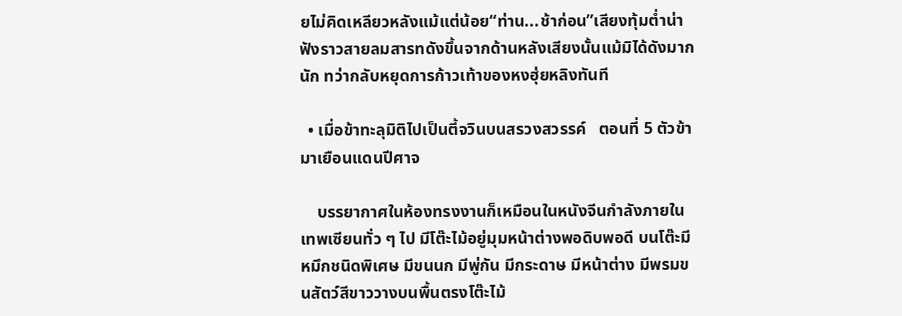ยไม่คิดเหลียวหลังแม้แต่น้อย“ท่าน...ช้าก่อน”เสียงทุ้มต่ำน่าฟังราวสายลมสารทดังขึ้นจากด้านหลังเสียงนั้นแม้มิได้ดังมากนัก ทว่ากลับหยุดการก้าวเท้าของหงฮุ่ยหลิงทันที

  • เมื่อข้าทะลุมิติไปเป็นตี้จวินบนสรวงสวรรค์   ตอนที่ 5 ตัวข้ามาเยือนแดนปีศาจ

    บรรยากาศในห้องทรงงานก็เหมือนในหนังจีนกำลังภายในเทพเซียนทั่ว ๆ ไป มีโต๊ะไม้อยู่มุมหน้าต่างพอดิบพอดี บนโต๊ะมีหมึกชนิดพิเศษ มีขนนก มีพู่กัน มีกระดาษ มีหน้าต่าง มีพรมขนสัตว์สีขาววางบนพื้นตรงโต๊ะไม้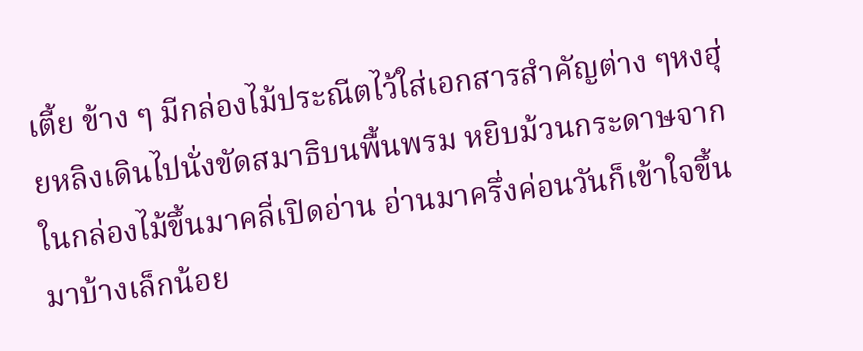เตี้ย ข้าง ๆ มีกล่องไม้ประณีตไว้ใส่เอกสารสำคัญต่าง ๆหงฮุ่ยหลิงเดินไปนั่งขัดสมาธิบนพื้นพรม หยิบม้วนกระดาษจากในกล่องไม้ขึ้นมาคลี่เปิดอ่าน อ่านมาครึ่งค่อนวันก็เข้าใจขึ้นมาบ้างเล็กน้อย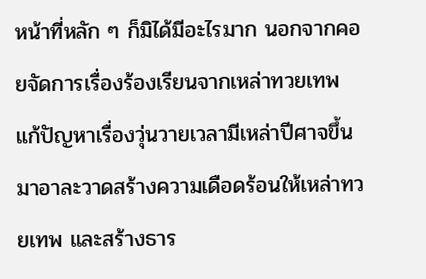หน้าที่หลัก ๆ ก็มิได้มีอะไรมาก นอกจากคอยจัดการเรื่องร้องเรียนจากเหล่าทวยเทพ แก้ปัญหาเรื่องวุ่นวายเวลามีเหล่าปีศาจขึ้นมาอาละวาดสร้างความเดือดร้อนให้เหล่าทวยเทพ และสร้างธาร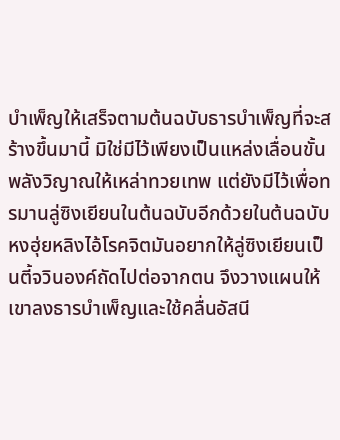บำเพ็ญให้เสร็จตามต้นฉบับธารบำเพ็ญที่จะสร้างขึ้นมานี้ มิใช่มีไว้เพียงเป็นแหล่งเลื่อนขั้นพลังวิญาณให้เหล่าทวยเทพ แต่ยังมีไว้เพื่อทรมานลู่ซิงเยียนในต้นฉบับอีกด้วยในต้นฉบับ หงฮุ่ยหลิงไอ้โรคจิตมันอยากให้ลู่ซิงเยียนเป็นตี้จวินองค์ถัดไปต่อจากตน จึงวางแผนให้เขาลงธารบำเพ็ญและใช้คลื่นอัสนี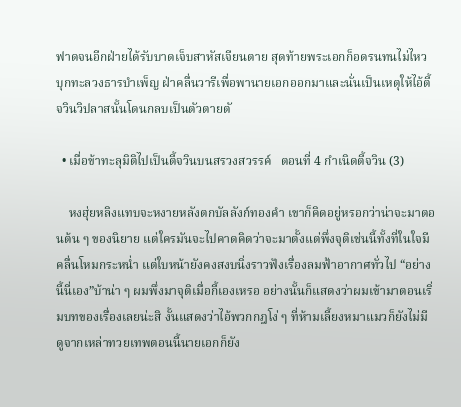ฟาดจนอีกฝ่ายได้รับบาดเจ็บสาหัสเจียนตาย สุดท้ายพระเอกก็อดรนทนไม่ไหว บุกทะลวงธารบำเพ็ญ ฝ่าคลื่นวารีเพื่อพานายเอกออกมาและนั่นเป็นเหตุให้ไอ้ตี้จวินวิปลาสนั้นโดนกลบเป็นตัวตายตั

  • เมื่อข้าทะลุมิติไปเป็นตี้จวินบนสรวงสวรรค์   ตอนที่ 4 กำเนิดตี้จวิน (3)

    หงฮุ่ยหลิงแทบจะหงายหลังตกบัลลังก์ทองคำ เขาก็คิดอยู่หรอกว่าน่าจะมาตอนต้น ๆ ของนิยาย แต่ใครมันจะไปคาดคิดว่าจะมาตั้งแต่พึ่งจุติเช่นนี้ทั้งที่ในใจมีคลื่นโหมกระหน่ำ แต่ใบหน้ายังคงสงบนิ่งราวฟังเรื่องลมฟ้าอากาศทั่วไป “อย่างนี้นี่เอง”บ้าน่า ๆ ผมพึ่งมาจุติเมื่อกี้เองเหรอ อย่างนั้นก็แสดงว่าผมเข้ามาตอนเริ่มบทของเรื่องเลยน่ะสิ งั้นแสดงว่าไอ้พวกกฎโง่ ๆ ที่ห้ามเลี้ยงหมาแมวก็ยังไม่มี ดูจากเหล่าทวยเทพตอนนี้นายเอกก็ยัง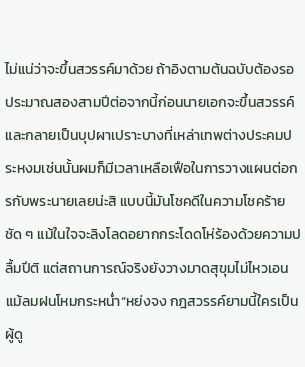ไม่แน่ว่าจะขึ้นสวรรค์มาด้วย ถ้าอิงตามต้นฉบับต้องรอประมาณสองสามปีต่อจากนี้ก่อนนายเอกจะขึ้นสวรรค์และกลายเป็นบุปผาเปราะบางที่เหล่าเทพต่างประคมประหงมเช่นนั้นผมก็มีเวลาเหลือเฟือในการวางแผนต่อกรกับพระนายเลยน่ะสิ แบบนี้มันโชคดีในความโชคร้ายชัด ๆ แม้ในใจจะลิงโลดอยากกระโดดโห่ร้องด้วยความปลื้มปีติ แต่สถานการณ์จริงยังวางมาดสุขุมไม่ไหวเอนแม้ลมฝนโหมกระหน่ำ“หย่งจง กฎสวรรค์ยามนี้ใครเป็นผู้ดู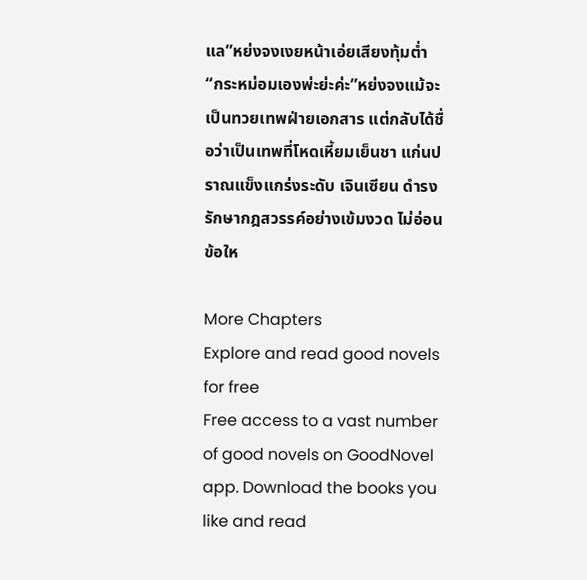แล”หย่งจงเงยหน้าเอ่ยเสียงทุ้มต่ำ “กระหม่อมเองพ่ะย่ะค่ะ”หย่งจงแม้จะเป็นทวยเทพฝ่ายเอกสาร แต่กลับได้ชื่อว่าเป็นเทพที่โหดเหี้ยมเย็นชา แก่นปราณแข็งแกร่งระดับ เจินเซียน ดำรงรักษากฎสวรรค์อย่างเข้มงวด ไม่อ่อนข้อให

More Chapters
Explore and read good novels for free
Free access to a vast number of good novels on GoodNovel app. Download the books you like and read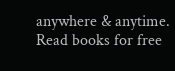anywhere & anytime.
Read books for free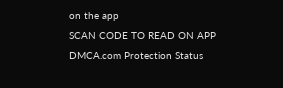on the app
SCAN CODE TO READ ON APP
DMCA.com Protection Status